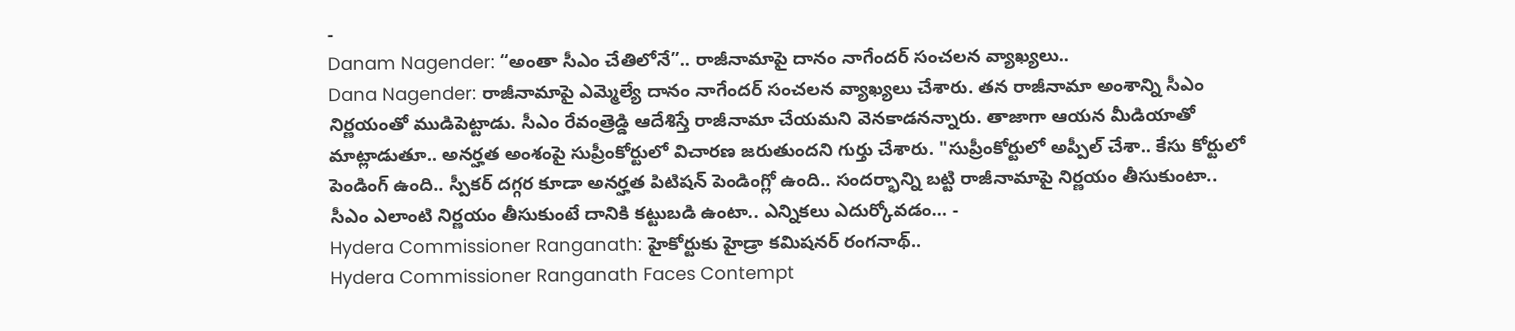-
Danam Nagender: “అంతా సీఎం చేతిలోనే”.. రాజీనామాపై దానం నాగేందర్ సంచలన వ్యాఖ్యలు..
Dana Nagender: రాజీనామాపై ఎమ్మెల్యే దానం నాగేందర్ సంచలన వ్యాఖ్యలు చేశారు. తన రాజీనామా అంశాన్ని సీఎం నిర్ణయంతో ముడిపెట్టాడు. సీఎం రేవంత్రెడ్డి ఆదేశిస్తే రాజీనామా చేయమని వెనకాడనన్నారు. తాజాగా ఆయన మీడియాతో మాట్లాడుతూ.. అనర్హత అంశంపై సుప్రీంకోర్టులో విచారణ జరుతుందని గుర్తు చేశారు. "సుప్రీంకోర్టులో అప్పీల్ చేశా.. కేసు కోర్టులో పెండింగ్ ఉంది.. స్పీకర్ దగ్గర కూడా అనర్హత పిటిషన్ పెండింగ్లో ఉంది.. సందర్భాన్ని బట్టి రాజీనామాపై నిర్ణయం తీసుకుంటా.. సీఎం ఎలాంటి నిర్ణయం తీసుకుంటే దానికి కట్టుబడి ఉంటా.. ఎన్నికలు ఎదుర్కోవడం… -
Hydera Commissioner Ranganath: హైకోర్టుకు హైడ్రా కమిషనర్ రంగనాథ్..
Hydera Commissioner Ranganath Faces Contempt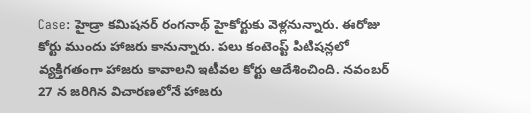Case: హైడ్రా కమిషనర్ రంగనాథ్ హైకోర్టుకు వెళ్లనున్నారు. ఈరోజు కోర్టు ముందు హాజరు కానున్నారు. పలు కంటెంప్ట్ పిటిషన్లలో వ్యక్తిగతంగా హాజరు కావాలని ఇటీవల కోర్టు ఆదేశించింది. నవంబర్ 27 న జరిగిన విచారణలోనే హాజరు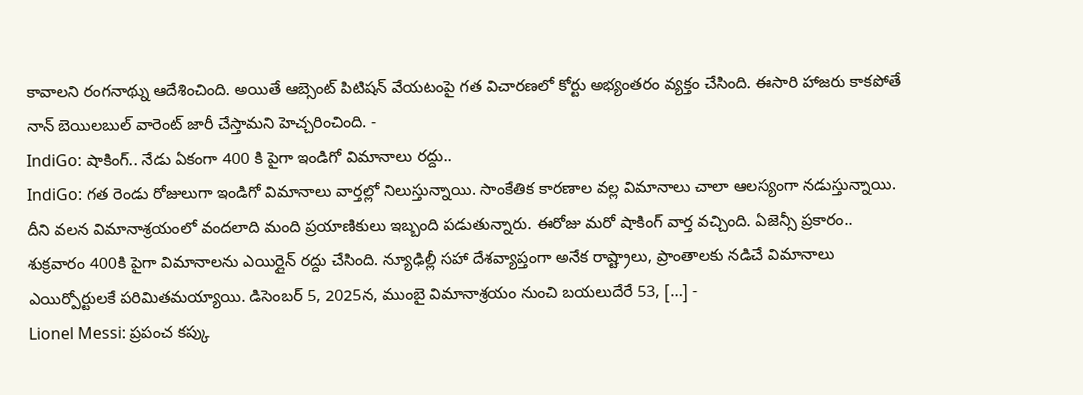కావాలని రంగనాథ్ను ఆదేశించింది. అయితే ఆబ్సెంట్ పిటిషన్ వేయటంపై గత విచారణలో కోర్టు అభ్యంతరం వ్యక్తం చేసింది. ఈసారి హాజరు కాకపోతే నాన్ బెయిలబుల్ వారెంట్ జారీ చేస్తామని హెచ్చరించింది. -
IndiGo: షాకింగ్.. నేడు ఏకంగా 400 కి పైగా ఇండిగో విమానాలు రద్దు..
IndiGo: గత రెండు రోజులుగా ఇండిగో విమానాలు వార్తల్లో నిలుస్తున్నాయి. సాంకేతిక కారణాల వల్ల విమానాలు చాలా ఆలస్యంగా నడుస్తున్నాయి. దీని వలన విమానాశ్రయంలో వందలాది మంది ప్రయాణికులు ఇబ్బంది పడుతున్నారు. ఈరోజు మరో షాకింగ్ వార్త వచ్చింది. ఏజెన్సీ ప్రకారం.. శుక్రవారం 400కి పైగా విమానాలను ఎయిర్లైన్ రద్దు చేసింది. న్యూఢిల్లీ సహా దేశవ్యాప్తంగా అనేక రాష్ట్రాలు, ప్రాంతాలకు నడిచే విమానాలు ఎయిర్పోర్టులకే పరిమితమయ్యాయి. డిసెంబర్ 5, 2025న, ముంబై విమానాశ్రయం నుంచి బయలుదేరే 53, […] -
Lionel Messi: ప్రపంచ కప్కు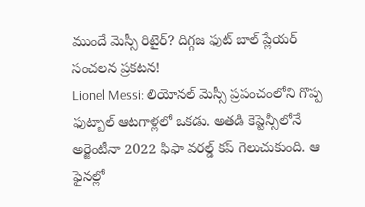ముందే మెస్సీ రిటైర్? దిగ్గజ ఫుట్ బాల్ ప్లేయర్ సంచలన ప్రకటన!
Lionel Messi: లియోనల్ మెస్సీ ప్రపంచంలోని గొప్ప ఫుట్బాల్ ఆటగాళ్లలో ఒకడు. అతడి కెప్టెన్సీలోనే అర్జెంటీనా 2022 ఫిఫా వరల్డ్ కప్ గెలుచుకుంది. ఆ ఫైనల్లో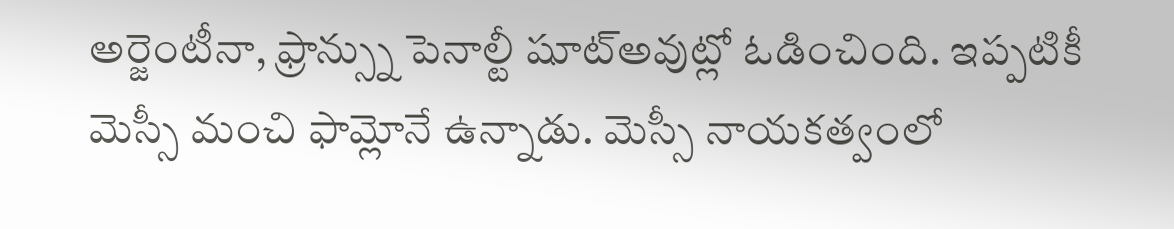అర్జెంటీనా, ఫ్రాన్స్ను పెనాల్టీ షూట్అవుట్లో ఓడించింది. ఇప్పటికీ మెస్సీ మంచి ఫామ్లోనే ఉన్నాడు. మెస్సీ నాయకత్వంలో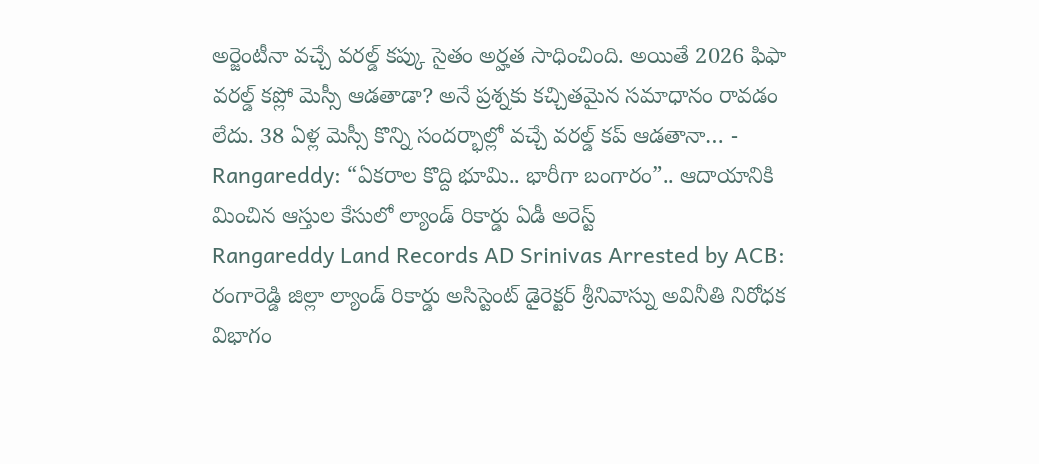అర్జెంటీనా వచ్చే వరల్డ్ కప్కు సైతం అర్హత సాధించింది. అయితే 2026 ఫిఫా వరల్డ్ కప్లో మెస్సీ ఆడతాడా? అనే ప్రశ్నకు కచ్చితమైన సమాధానం రావడం లేదు. 38 ఏళ్ల మెస్సీ కొన్ని సందర్భాల్లో వచ్చే వరల్డ్ కప్ ఆడతానా… -
Rangareddy: “ఏకరాల కొద్ది భూమి.. భారీగా బంగారం”.. ఆదాయానికి మించిన ఆస్తుల కేసులో ల్యాండ్ రికార్డు ఏడీ అరెస్ట్
Rangareddy Land Records AD Srinivas Arrested by ACB: రంగారెడ్డి జిల్లా ల్యాండ్ రికార్డు అసిస్టెంట్ డైరెక్టర్ శ్రీనివాస్ను అవినీతి నిరోధక విభాగం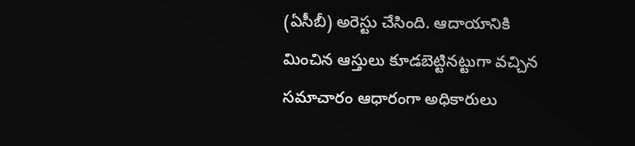(ఏసీబీ) అరెస్టు చేసింది. ఆదాయానికి మించిన ఆస్తులు కూడబెట్టినట్టుగా వచ్చిన సమాచారం ఆధారంగా అధికారులు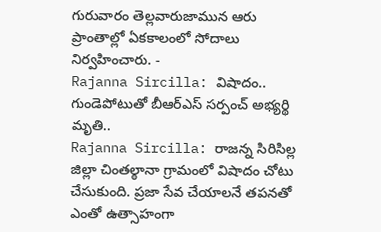గురువారం తెల్లవారుజామున ఆరు ప్రాంతాల్లో ఏకకాలంలో సోదాలు నిర్వహించారు. -
Rajanna Sircilla: విషాదం.. గుండెపోటుతో బీఆర్ఎస్ సర్పంచ్ అభ్యర్థి మృతి..
Rajanna Sircilla: రాజన్న సిరిసిల్ల జిల్లా చింతల్ఠానా గ్రామంలో విషాదం చోటు చేసుకుంది. ప్రజా సేవ చేయాలనే తపనతో ఎంతో ఉత్సాహంగా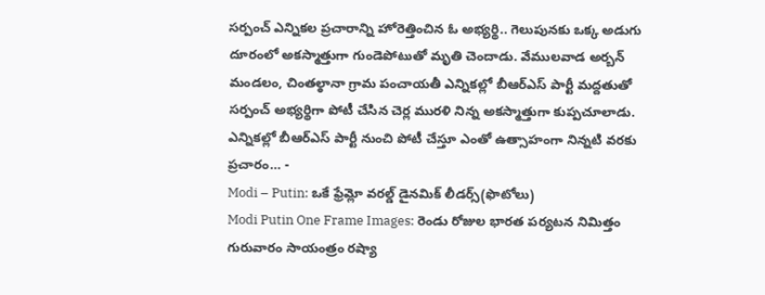సర్పంచ్ ఎన్నికల ప్రచారాన్ని హోరెత్తించిన ఓ అభ్యర్థి.. గెలుపునకు ఒక్క అడుగు దూరంలో అకస్మాత్తుగా గుండెపోటుతో మృతి చెందాడు. వేములవాడ అర్బన్ మండలం, చింతల్ఠానా గ్రామ పంచాయతీ ఎన్నికల్లో బీఆర్ఎస్ పార్టీ మద్దతుతో సర్పంచ్ అభ్యర్థిగా పోటీ చేసిన చెర్ల మురళి నిన్న అకస్మాత్తుగా కుప్పచూలాడు. ఎన్నికల్లో బీఆర్ఎస్ పార్టీ నుంచి పోటీ చేస్తూ ఎంతో ఉత్సాహంగా నిన్నటి వరకు ప్రచారం… -
Modi – Putin: ఒకే ఫ్రేమ్లో వరల్డ్ డైనమిక్ లీడర్స్(ఫొటోలు)
Modi Putin One Frame Images: రెండు రోజుల భారత పర్యటన నిమిత్తం గురువారం సాయంత్రం రష్యా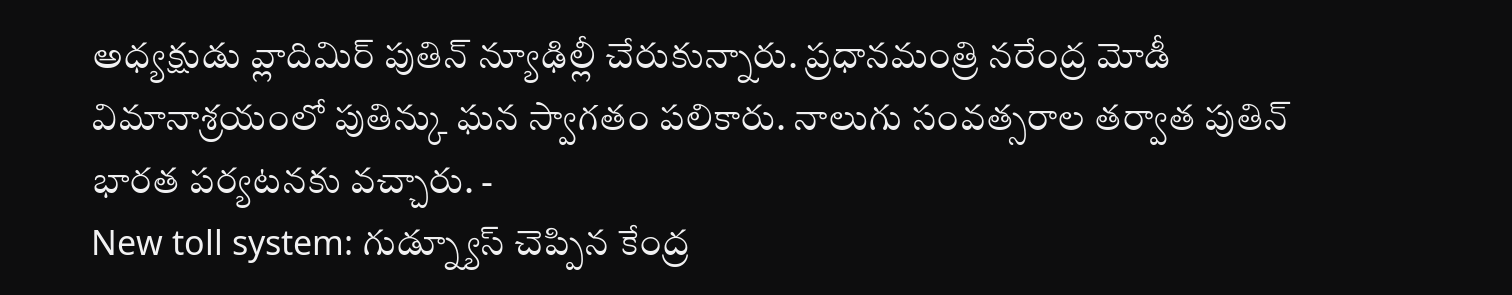అధ్యక్షుడు వ్లాదిమిర్ పుతిన్ న్యూఢిల్లీ చేరుకున్నారు. ప్రధానమంత్రి నరేంద్ర మోడీ విమానాశ్రయంలో పుతిన్కు ఘన స్వాగతం పలికారు. నాలుగు సంవత్సరాల తర్వాత పుతిన్ భారత పర్యటనకు వచ్చారు. -
New toll system: గుడ్న్యూస్ చెప్పిన కేంద్ర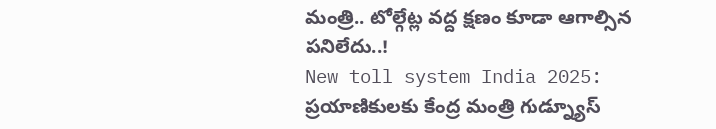మంత్రి.. టోల్గేట్ల వద్ద క్షణం కూడా ఆగాల్సిన పనిలేదు..!
New toll system India 2025: ప్రయాణికులకు కేంద్ర మంత్రి గుడ్న్యూస్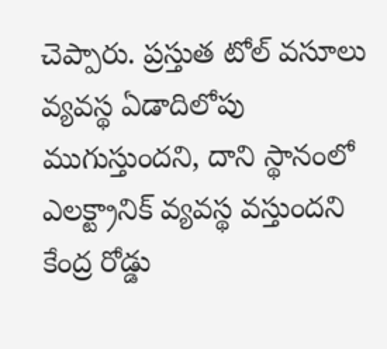చెప్పారు. ప్రస్తుత టోల్ వసూలు వ్యవస్థ ఏడాదిలోపు ముగుస్తుందని, దాని స్థానంలో ఎలక్ట్రానిక్ వ్యవస్థ వస్తుందని కేంద్ర రోడ్డు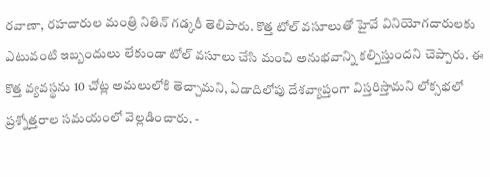రవాణా, రహదారుల మంత్రి నితిన్ గడ్కరీ తెలిపారు. కొత్త టోల్ వసూలుతో హైవే వినియోగదారులకు ఎటువంటి ఇబ్బందులు లేకుండా టోల్ వసూలు చేసి మంచి అనుభవాన్ని కల్పిస్తుందని చెప్పారు. ఈ కొత్త వ్యవస్థను 10 చోట్ల అమలులోకి తెచ్చామని, ఏడాదిలోపు దేశవ్యాప్తంగా విస్తరిస్తామని లోక్సభలో ప్రశ్నోత్తరాల సమయంలో వెల్లడించారు. -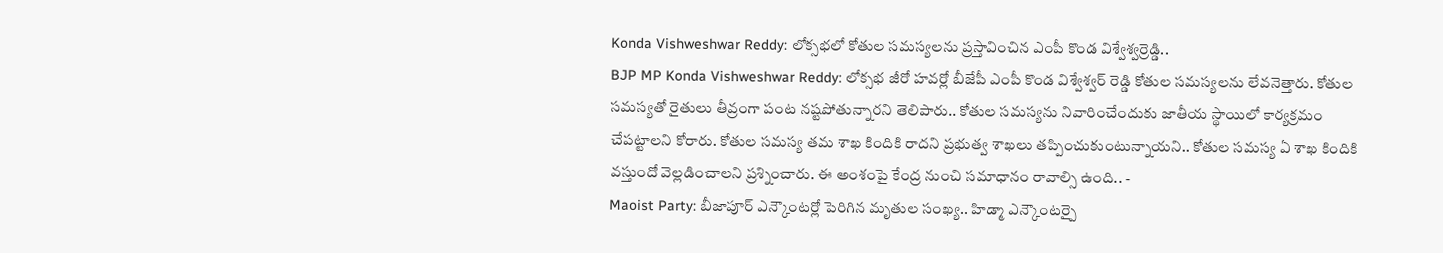Konda Vishweshwar Reddy: లోక్సభలో కోతుల సమస్యలను ప్రస్తావించిన ఎంపీ కొండ విశ్వేశ్వర్రెడ్డి..
BJP MP Konda Vishweshwar Reddy: లోక్సభ జీరో హవర్లో బీజేపీ ఎంపీ కొండ విశ్వేశ్వర్ రెడ్డి కోతుల సమస్యలను లేవనెత్తారు. కోతుల సమస్యతో రైతులు తీవ్రంగా పంట నష్టపోతున్నారని తెలిపారు.. కోతుల సమస్యను నివారించేందుకు జాతీయ స్థాయిలో కార్యక్రమం చేపట్టాలని కోరారు. కోతుల సమస్య తమ శాఖ కిందికి రాదని ప్రభుత్వ శాఖలు తప్పించుకుంటున్నాయని.. కోతుల సమస్య ఏ శాఖ కిందికి వస్తుందో వెల్లడించాలని ప్రశ్నించారు. ఈ అంశంపై కేంద్ర నుంచి సమాధానం రావాల్సి ఉంది.. -
Maoist Party: బీజాపూర్ ఎన్కౌంటర్లో పెరిగిన మృతుల సంఖ్య.. హిడ్మా ఎన్కౌంటర్పై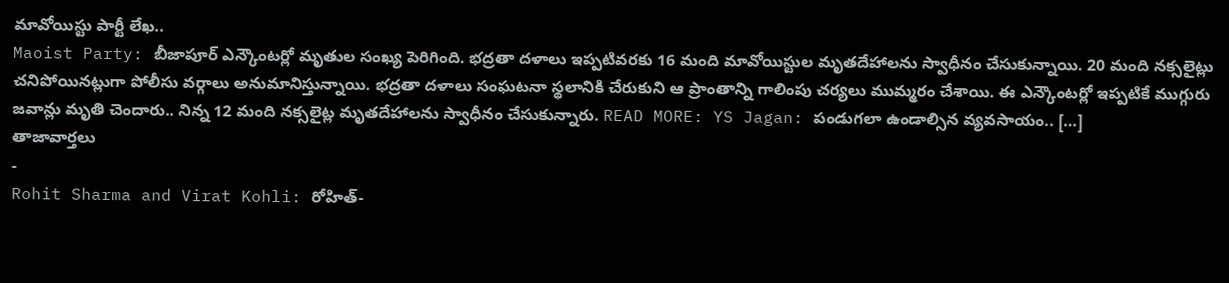మావోయిస్టు పార్టీ లేఖ..
Maoist Party: బీజాపూర్ ఎన్కౌంటర్లో మృతుల సంఖ్య పెరిగింది. భద్రతా దళాలు ఇప్పటివరకు 16 మంది మావోయిస్టుల మృతదేహాలను స్వాధీనం చేసుకున్నాయి. 20 మంది నక్సలైట్లు చనిపోయినట్లుగా పోలీసు వర్గాలు అనుమానిస్తున్నాయి. భద్రతా దళాలు సంఘటనా స్థలానికి చేరుకుని ఆ ప్రాంతాన్ని గాలింపు చర్యలు ముమ్మరం చేశాయి. ఈ ఎన్కౌంటర్లో ఇప్పటికే ముగ్గురు జవాన్లు మృతి చెందారు.. నిన్న 12 మంది నక్సలైట్ల మృతదేహాలను స్వాధీనం చేసుకున్నారు. READ MORE: YS Jagan: పండుగలా ఉండాల్సిన వ్యవసాయం.. […]
తాజావార్తలు
-
Rohit Sharma and Virat Kohli: రోహిత్-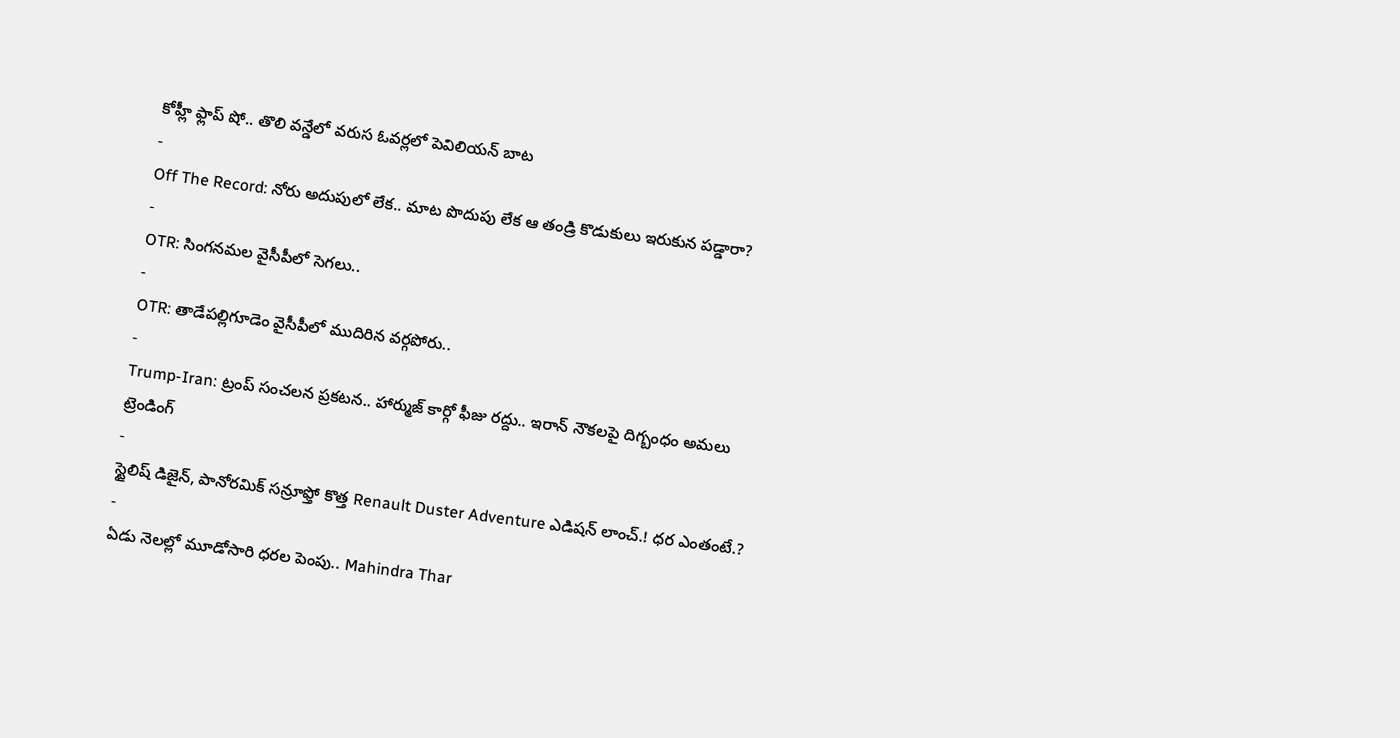కోహ్లీ ఫ్లాప్ షో.. తొలి వన్డేలో వరుస ఓవర్లలో పెవిలియన్ బాట
-
Off The Record: నోరు అదుపులో లేక.. మాట పొదుపు లేక ఆ తండ్రి కొడుకులు ఇరుకున పడ్డారా?
-
OTR: సింగనమల వైసీపీలో సెగలు..
-
OTR: తాడేపల్లిగూడెం వైసీపీలో ముదిరిన వర్గపోరు..
-
Trump-Iran: ట్రంప్ సంచలన ప్రకటన.. హార్ముజ్ కార్గో ఫీజు రద్దు.. ఇరాన్ నౌకలపై దిగ్బంధం అమలు
ట్రెండింగ్
-
స్టైలిష్ డిజైన్, పానోరమిక్ సన్రూఫ్తో కొత్త Renault Duster Adventure ఎడిషన్ లాంచ్.! ధర ఎంతంటే.?
-
ఏడు నెలల్లో మూడోసారి ధరల పెంపు.. Mahindra Thar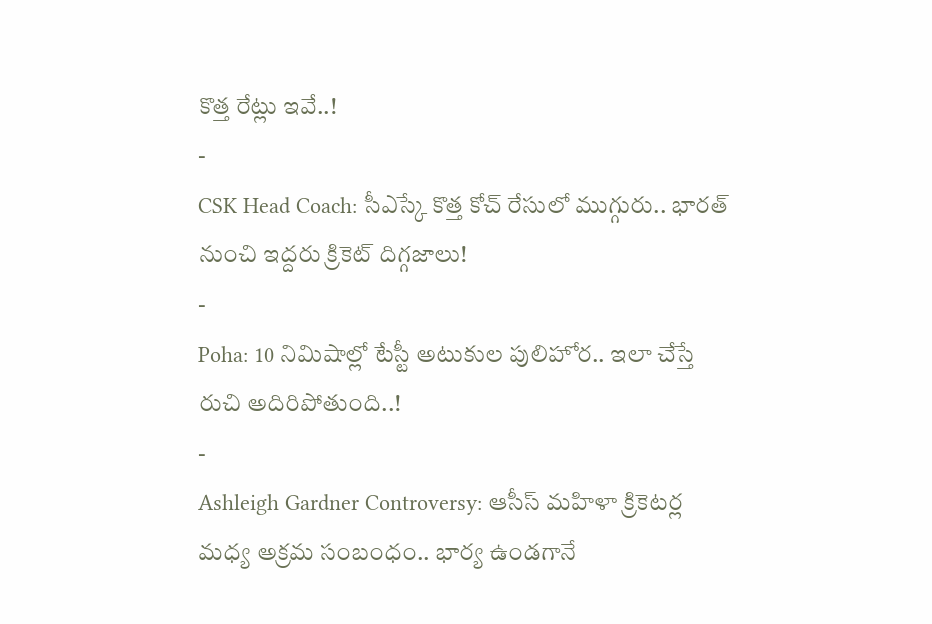కొత్త రేట్లు ఇవే..!
-
CSK Head Coach: సీఎస్కే కొత్త కోచ్ రేసులో ముగ్గురు.. భారత్ నుంచి ఇద్దరు క్రికెట్ దిగ్గజాలు!
-
Poha: 10 నిమిషాల్లో టేస్టీ అటుకుల పులిహోర.. ఇలా చేస్తే రుచి అదిరిపోతుంది..!
-
Ashleigh Gardner Controversy: ఆసీస్ మహిళా క్రికెటర్ల మధ్య అక్రమ సంబంధం.. భార్య ఉండగానే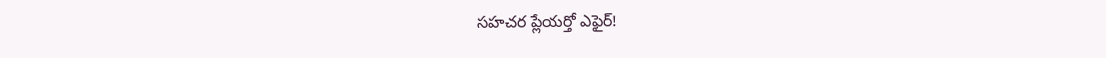సహచర ప్లేయర్తో ఎఫైర్!